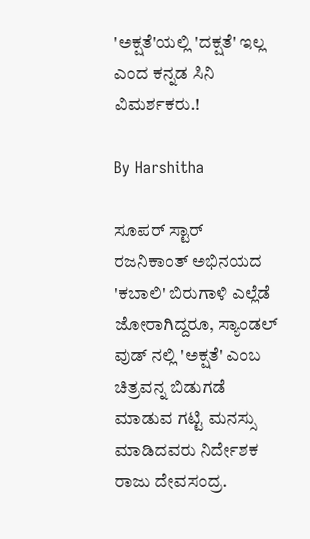'ಅಕ್ಷತೆ'ಯಲ್ಲಿ 'ದಕ್ಷತೆ' ಇಲ್ಲ ಎಂದ ಕನ್ನಡ ಸಿನಿ ವಿಮರ್ಶಕರು.!

By Harshitha

ಸೂಪರ್ ಸ್ಟಾರ್ ರಜನಿಕಾಂತ್ ಅಭಿನಯದ 'ಕಬಾಲಿ' ಬಿರುಗಾಳಿ ಎಲ್ಲೆಡೆ ಜೋರಾಗಿದ್ದರೂ, ಸ್ಯಾಂಡಲ್ ವುಡ್ ನಲ್ಲಿ 'ಅಕ್ಷತೆ' ಎಂಬ ಚಿತ್ರವನ್ನ ಬಿಡುಗಡೆ ಮಾಡುವ ಗಟ್ಟಿ ಮನಸ್ಸು ಮಾಡಿದವರು ನಿರ್ದೇಶಕ ರಾಜು ದೇವಸಂದ್ರ.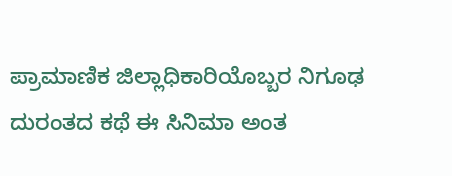ಪ್ರಾಮಾಣಿಕ ಜಿಲ್ಲಾಧಿಕಾರಿಯೊಬ್ಬರ ನಿಗೂಢ ದುರಂತದ ಕಥೆ ಈ ಸಿನಿಮಾ ಅಂತ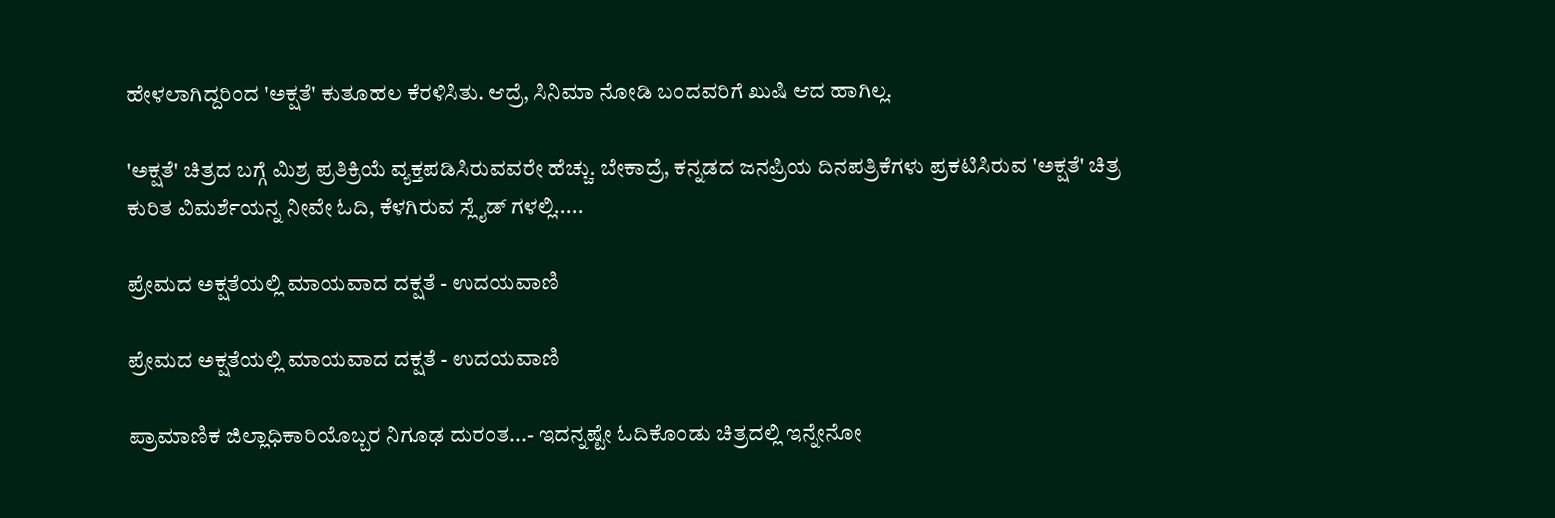ಹೇಳಲಾಗಿದ್ದರಿಂದ 'ಅಕ್ಷತೆ' ಕುತೂಹಲ ಕೆರಳಿಸಿತು. ಆದ್ರೆ, ಸಿನಿಮಾ ನೋಡಿ ಬಂದವರಿಗೆ ಖುಷಿ ಆದ ಹಾಗಿಲ್ಲ.

'ಅಕ್ಷತೆ' ಚಿತ್ರದ ಬಗ್ಗೆ ಮಿಶ್ರ ಪ್ರತಿಕ್ರಿಯೆ ವ್ಯಕ್ತಪಡಿಸಿರುವವರೇ ಹೆಚ್ಚು. ಬೇಕಾದ್ರೆ, ಕನ್ನಡದ ಜನಪ್ರಿಯ ದಿನಪತ್ರಿಕೆಗಳು ಪ್ರಕಟಿಸಿರುವ 'ಅಕ್ಷತೆ' ಚಿತ್ರ ಕುರಿತ ವಿಮರ್ಶೆಯನ್ನ ನೀವೇ ಓದಿ, ಕೆಳಗಿರುವ ಸ್ಲೈಡ್ ಗಳಲ್ಲಿ.....

ಪ್ರೇಮದ ಅಕ್ಷತೆಯಲ್ಲಿ ಮಾಯವಾದ ದಕ್ಷತೆ - ಉದಯವಾಣಿ

ಪ್ರೇಮದ ಅಕ್ಷತೆಯಲ್ಲಿ ಮಾಯವಾದ ದಕ್ಷತೆ - ಉದಯವಾಣಿ

ಪ್ರಾಮಾಣಿಕ ಜಿಲ್ಲಾಧಿಕಾರಿಯೊಬ್ಬರ ನಿಗೂಢ ದುರಂತ...- ಇದನ್ನಷ್ಟೇ ಓದಿಕೊಂಡು ಚಿತ್ರದಲ್ಲಿ ಇನ್ನೇನೋ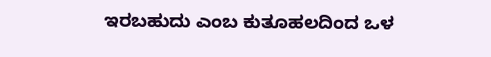ಇರಬಹುದು ಎಂಬ ಕುತೂಹಲದಿಂದ ಒಳ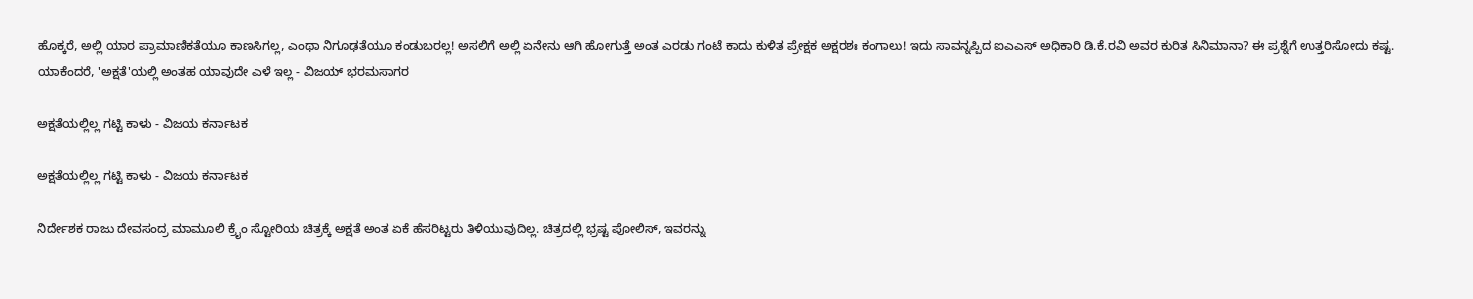ಹೊಕ್ಕರೆ, ಅಲ್ಲಿ ಯಾರ ಪ್ರಾಮಾಣಿಕತೆಯೂ ಕಾಣಸಿಗಲ್ಲ, ಎಂಥಾ ನಿಗೂಢತೆಯೂ ಕಂಡುಬರಲ್ಲ! ಅಸಲಿಗೆ ಅಲ್ಲಿ ಏನೇನು ಆಗಿ ಹೋಗುತ್ತೆ ಅಂತ ಎರಡು ಗಂಟೆ ಕಾದು ಕುಳಿತ ಪ್ರೇಕ್ಷಕ ಅಕ್ಷರಶಃ ಕಂಗಾಲು! ಇದು ಸಾವನ್ನಪ್ಪಿದ ಐಎಎಸ್ ಅಧಿಕಾರಿ ಡಿ.ಕೆ.ರವಿ ಅವರ ಕುರಿತ ಸಿನಿಮಾನಾ? ಈ ಪ್ರಶ್ನೆಗೆ ಉತ್ತರಿಸೋದು ಕಷ್ಟ. ಯಾಕೆಂದರೆ, 'ಅಕ್ಷತೆ'ಯಲ್ಲಿ ಅಂತಹ ಯಾವುದೇ ಎಳೆ ಇಲ್ಲ - ವಿಜಯ್ ಭರಮಸಾಗರ

ಅಕ್ಷತೆಯಲ್ಲಿಲ್ಲ ಗಟ್ಟಿ ಕಾಳು - ವಿಜಯ ಕರ್ನಾಟಕ

ಅಕ್ಷತೆಯಲ್ಲಿಲ್ಲ ಗಟ್ಟಿ ಕಾಳು - ವಿಜಯ ಕರ್ನಾಟಕ

ನಿರ್ದೇಶಕ ರಾಜು ದೇವಸಂದ್ರ ಮಾಮೂಲಿ ಕ್ರೈಂ ಸ್ಟೋರಿಯ ಚಿತ್ರಕ್ಕೆ ಅಕ್ಷತೆ ಅಂತ ಏಕೆ ಹೆಸರಿಟ್ಟರು ತಿಳಿಯುವುದಿಲ್ಲ. ಚಿತ್ರದಲ್ಲಿ ಭ್ರಷ್ಟ ಪೋಲಿಸ್, ಇವರನ್ನು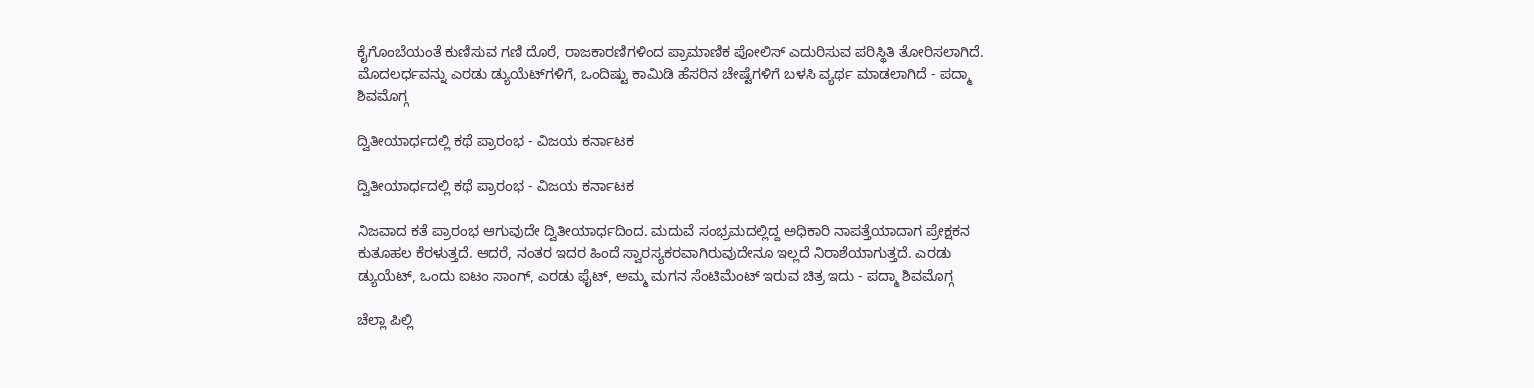ಕೈಗೊಂಬೆಯಂತೆ ಕುಣಿಸುವ ಗಣಿ ದೊರೆ, ರಾಜಕಾರಣಿಗಳಿಂದ ಪ್ರಾಮಾಣಿಕ ಪೋಲಿಸ್ ಎದುರಿಸುವ ಪರಿಸ್ಥಿತಿ ತೋರಿಸಲಾಗಿದೆ. ಮೊದಲರ್ಧವನ್ನು ಎರಡು ಡ್ಯುಯೆಟ್‌ಗಳಿಗೆ, ಒಂದಿಷ್ಟು ಕಾಮಿಡಿ ಹೆಸರಿನ ಚೇಷ್ಟೆಗಳಿಗೆ ಬಳಸಿ ವ್ಯರ್ಥ ಮಾಡಲಾಗಿದೆ - ಪದ್ಮಾ ಶಿವಮೊಗ್ಗ

ದ್ವಿತೀಯಾರ್ಧದಲ್ಲಿ ಕಥೆ ಪ್ರಾರಂಭ - ವಿಜಯ ಕರ್ನಾಟಕ

ದ್ವಿತೀಯಾರ್ಧದಲ್ಲಿ ಕಥೆ ಪ್ರಾರಂಭ - ವಿಜಯ ಕರ್ನಾಟಕ

ನಿಜವಾದ ಕತೆ ಪ್ರಾರಂಭ ಆಗುವುದೇ ದ್ವಿತೀಯಾರ್ಧದಿಂದ. ಮದುವೆ ಸಂಭ್ರಮದಲ್ಲಿದ್ದ ಅಧಿಕಾರಿ ನಾಪತ್ತೆಯಾದಾಗ ಪ್ರೇಕ್ಷಕನ ಕುತೂಹಲ ಕೆರಳುತ್ತದೆ. ಆದರೆ, ನಂತರ ಇದರ ಹಿಂದೆ ಸ್ವಾರಸ್ಯಕರವಾಗಿರುವುದೇನೂ ಇಲ್ಲದೆ ನಿರಾಶೆಯಾಗುತ್ತದೆ. ಎರಡು ಡ್ಯುಯೆಟ್, ಒಂದು ಐಟಂ ಸಾಂಗ್, ಎರಡು ಫೈಟ್, ಅಮ್ಮ ಮಗನ ಸೆಂಟಿಮೆಂಟ್ ಇರುವ ಚಿತ್ರ ಇದು - ಪದ್ಮಾ ಶಿವಮೊಗ್ಗ

ಚೆಲ್ಲಾ ಪಿಲ್ಲಿ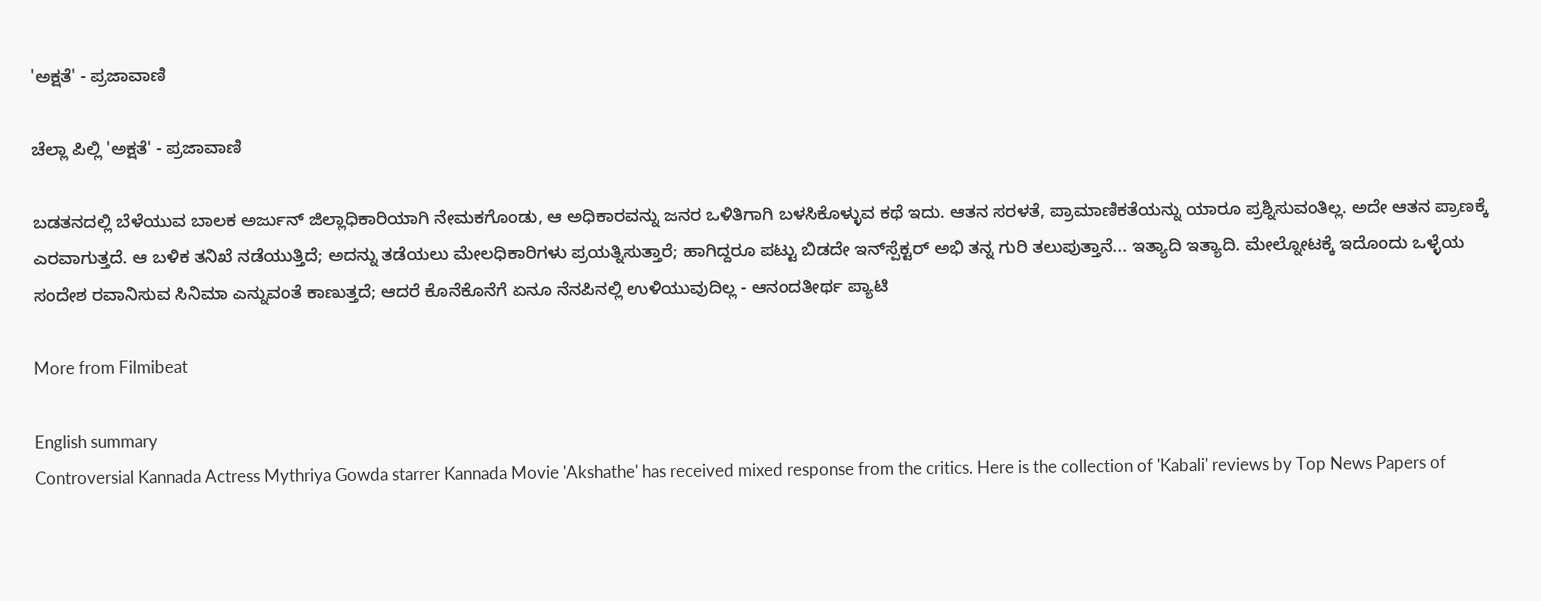'ಅಕ್ಷತೆ' - ಪ್ರಜಾವಾಣಿ

ಚೆಲ್ಲಾ ಪಿಲ್ಲಿ 'ಅಕ್ಷತೆ' - ಪ್ರಜಾವಾಣಿ

ಬಡತನದಲ್ಲಿ ಬೆಳೆಯುವ ಬಾಲಕ ಅರ್ಜುನ್ ಜಿಲ್ಲಾಧಿಕಾರಿಯಾಗಿ ನೇಮಕಗೊಂಡು, ಆ ಅಧಿಕಾರವನ್ನು ಜನರ ಒಳಿತಿಗಾಗಿ ಬಳಸಿಕೊಳ್ಳುವ ಕಥೆ ಇದು. ಆತನ ಸರಳತೆ, ಪ್ರಾಮಾಣಿಕತೆಯನ್ನು ಯಾರೂ ಪ್ರಶ್ನಿಸುವಂತಿಲ್ಲ. ಅದೇ ಆತನ ಪ್ರಾಣಕ್ಕೆ ಎರವಾಗುತ್ತದೆ. ಆ ಬಳಿಕ ತನಿಖೆ ನಡೆಯುತ್ತಿದೆ; ಅದನ್ನು ತಡೆಯಲು ಮೇಲಧಿಕಾರಿಗಳು ಪ್ರಯತ್ನಿಸುತ್ತಾರೆ; ಹಾಗಿದ್ದರೂ ಪಟ್ಟು ಬಿಡದೇ ಇನ್‌ಸ್ಪೆಕ್ಟರ್ ಅಭಿ ತನ್ನ ಗುರಿ ತಲುಪುತ್ತಾನೆ... ಇತ್ಯಾದಿ ಇತ್ಯಾದಿ. ಮೇಲ್ನೋಟಕ್ಕೆ ಇದೊಂದು ಒಳ್ಳೆಯ ಸಂದೇಶ ರವಾನಿಸುವ ಸಿನಿಮಾ ಎನ್ನುವಂತೆ ಕಾಣುತ್ತದೆ; ಆದರೆ ಕೊನೆಕೊನೆಗೆ ಏನೂ ನೆನಪಿನಲ್ಲಿ ಉಳಿಯುವುದಿಲ್ಲ - ಆನಂದತೀರ್ಥ ಪ್ಯಾಟಿ

More from Filmibeat

English summary
Controversial Kannada Actress Mythriya Gowda starrer Kannada Movie 'Akshathe' has received mixed response from the critics. Here is the collection of 'Kabali' reviews by Top News Papers of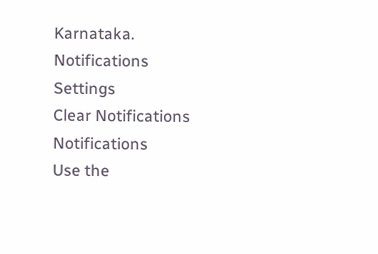Karnataka.
Notifications
Settings
Clear Notifications
Notifications
Use the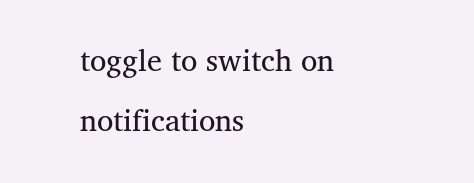toggle to switch on notifications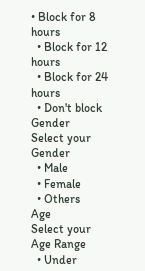• Block for 8 hours
  • Block for 12 hours
  • Block for 24 hours
  • Don't block
Gender
Select your Gender
  • Male
  • Female
  • Others
Age
Select your Age Range
  • Under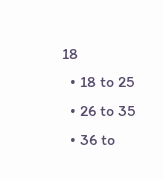18
  • 18 to 25
  • 26 to 35
  • 36 to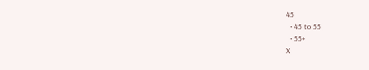45
  • 45 to 55
  • 55+
X